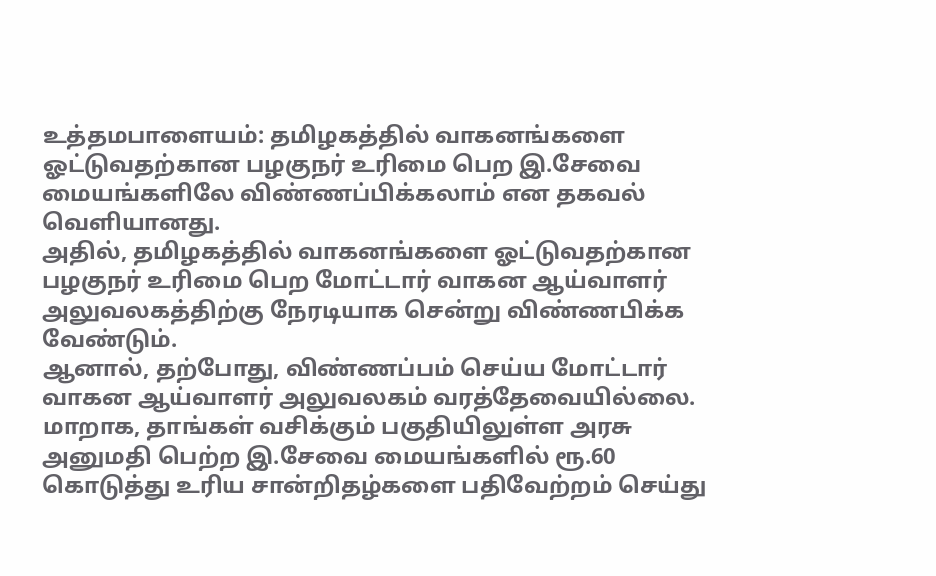உத்தமபாளையம்: தமிழகத்தில் வாகனங்களை ஓட்டுவதற்கான பழகுநர் உரிமை பெற இ.சேவை மையங்களிலே விண்ணப்பிக்கலாம் என தகவல் வெளியானது.
அதில், தமிழகத்தில் வாகனங்களை ஓட்டுவதற்கான பழகுநர் உரிமை பெற மோட்டார் வாகன ஆய்வாளர் அலுவலகத்திற்கு நேரடியாக சென்று விண்ணபிக்க வேண்டும்.
ஆனால், தற்போது, விண்ணப்பம் செய்ய மோட்டார் வாகன ஆய்வாளர் அலுவலகம் வரத்தேவையில்லை. மாறாக, தாங்கள் வசிக்கும் பகுதியிலுள்ள அரசு அனுமதி பெற்ற இ.சேவை மையங்களில் ரூ.60 கொடுத்து உரிய சான்றிதழ்களை பதிவேற்றம் செய்து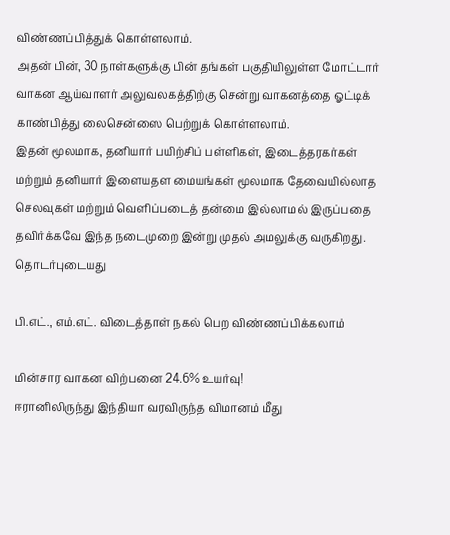விண்ணப்பித்துக் கொள்ளலாம்.
அதன் பின், 30 நாள்களுக்கு பின் தங்கள் பகுதியிலுள்ள மோட்டார் வாகன ஆய்வாளர் அலுவலகத்திற்கு சென்று வாகனத்தை ஓட்டிக் காண்பித்து லைசென்ஸை பெற்றுக் கொள்ளலாம்.
இதன் மூலமாக, தனியார் பயிற்சிப் பள்ளிகள், இடைத்தரகர்கள் மற்றும் தனியார் இளையதள மையங்கள் மூலமாக தேவையில்லாத செலவுகள் மற்றும் வெளிப்படைத் தன்மை இல்லாமல் இருப்பதை தவிர்க்கவே இந்த நடைமுறை இன்று முதல் அமலுக்கு வருகிறது.
தொடர்புடையது

பி.எட்., எம்.எட். விடைத்தாள் நகல் பெற விண்ணப்பிக்கலாம்

மின்சார வாகன விற்பனை 24.6% உயர்வு!
ஈரானிலிருந்து இந்தியா வரவிருந்த விமானம் மீது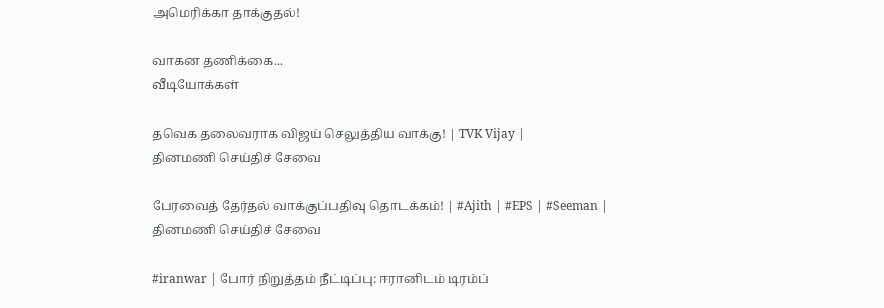அமெரிக்கா தாக்குதல்!

வாகன தணிக்கை...
வீடியோக்கள்

தவெக தலைவராக விஜய் செலுத்திய வாக்கு! | TVK Vijay |
தினமணி செய்திச் சேவை

பேரவைத் தேர்தல் வாக்குப்பதிவு தொடக்கம்! | #Ajith | #EPS | #Seeman |
தினமணி செய்திச் சேவை

#iranwar | போர் நிறுத்தம் நீட்டிப்பு: ஈரானிடம் டிரம்ப்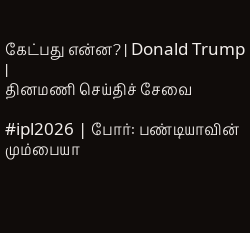கேட்பது என்ன? | Donald Trump |
தினமணி செய்திச் சேவை

#ipl2026 | போர்: பண்டியாவின் மும்பையா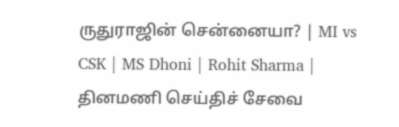ருதுராஜின் சென்னையா? | MI vs CSK | MS Dhoni | Rohit Sharma |
தினமணி செய்திச் சேவை